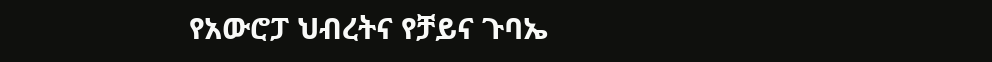የአውሮፓ ህብረትና የቻይና ጉባኤ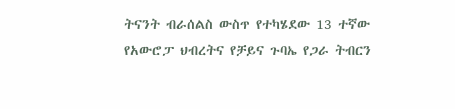ትናንት ብራሰልስ ውስጥ የተካሄደው 13 ተኛው የአውሮፓ ህብረትና የቻይና ጉባኤ የጋራ ትብርን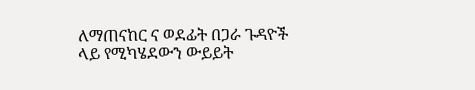ለማጠናከር ና ወደፊት በጋራ ጉዳዮች ላይ የሚካሄደውን ውይይት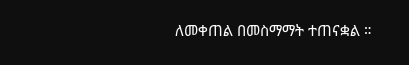ለመቀጠል በመስማማት ተጠናቋል ።